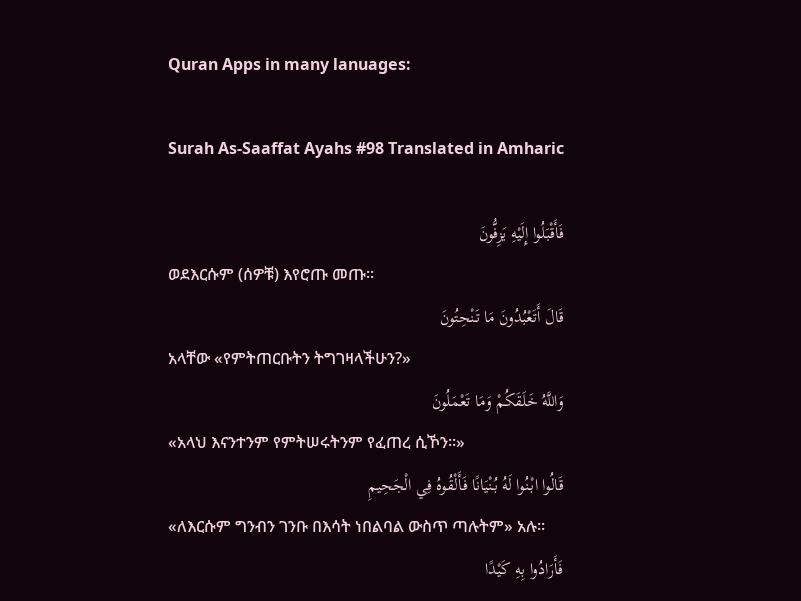Quran Apps in many lanuages:

Surah As-Saaffat Ayahs #98 Translated in Amharic

فَأَقْبَلُوا إِلَيْهِ يَزِفُّونَ
ወደእርሱም (ሰዎቹ) እየሮጡ መጡ፡፡
قَالَ أَتَعْبُدُونَ مَا تَنْحِتُونَ
አላቸው «የምትጠርቡትን ትግገዛላችሁን?»
وَاللَّهُ خَلَقَكُمْ وَمَا تَعْمَلُونَ
«አላህ እናንተንም የምትሠሩትንም የፈጠረ ሲኾን፡፡»
قَالُوا ابْنُوا لَهُ بُنْيَانًا فَأَلْقُوهُ فِي الْجَحِيمِ
«ለእርሱም ግንብን ገንቡ በእሳት ነበልባል ውስጥ ጣሉትም» አሉ፡፡
فَأَرَادُوا بِهِ كَيْدًا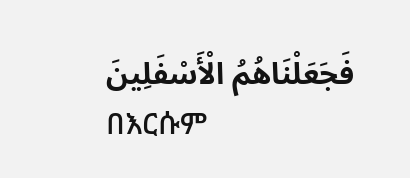فَجَعَلْنَاهُمُ الْأَسْفَلِينَ
በእርሱም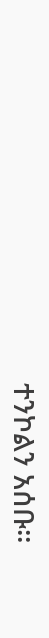ተንኮልን አሰቡ፡፡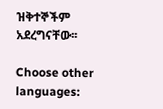ዝቅተኞችም አደረግናቸው፡፡

Choose other languages: